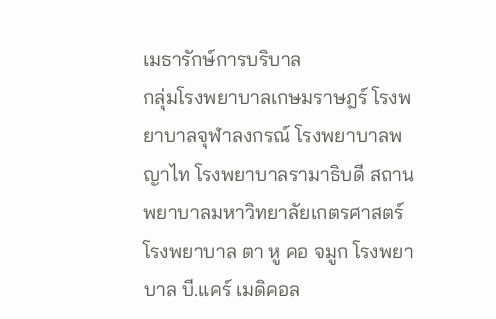เมธารักษ์การบริบาล
กลุ่มโรงพยาบาลเกษมราษฎร์ โรงพยาบาลจุฬาลงกรณ์ โรงพยาบาลพญาไท โรงพยาบาลรามาธิบดี สถานพยาบาลมหาวิทยาลัยเกตรศาสตร์ โรงพยาบาล ตา หู คอ จมูก โรงพยาบาล บี.แคร์ เมดิคอล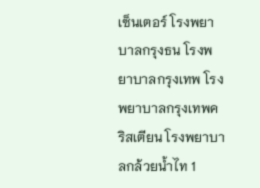เซ็นเตอร์ โรงพยาบาลกรุงธน โรงพยาบาลกรุงเทพ โรงพยาบาลกรุงเทพคริสเตียน โรงพยาบาลกล้วยน้ำไท 1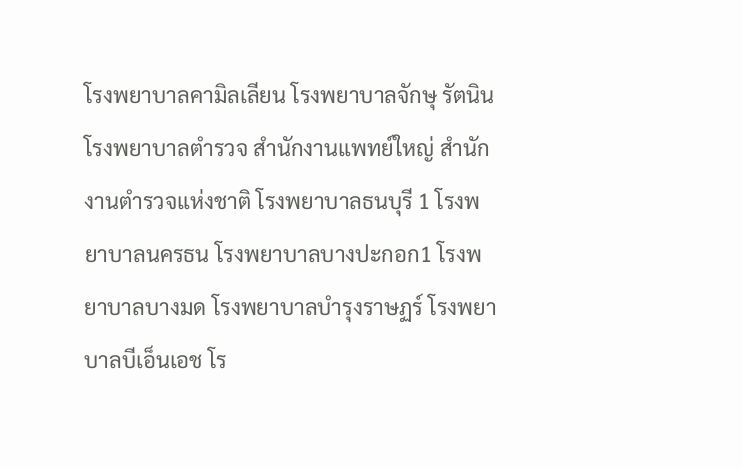โรงพยาบาลคามิลเลียน โรงพยาบาลจักษุ รัตนิน โรงพยาบาลตำรวจ สำนักงานแพทย์ใหญ่ สำนักงานตำรวจแห่งชาติ โรงพยาบาลธนบุรี 1 โรงพยาบาลนครธน โรงพยาบาลบางปะกอก1 โรงพยาบาลบางมด โรงพยาบาลบำรุงราษฏร์ โรงพยาบาลบีเอ็นเอช โร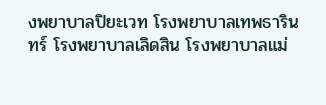งพยาบาลปิยะเวท โรงพยาบาลเทพธารินทร์ โรงพยาบาลเลิดสิน โรงพยาบาลแม่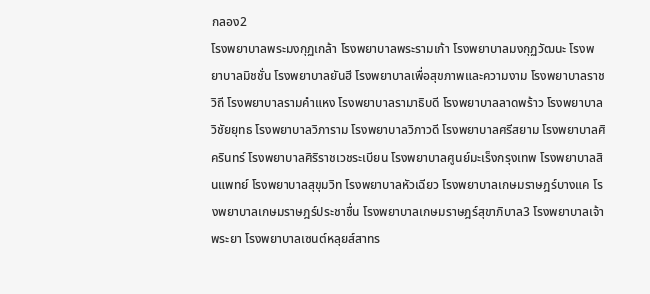กลอง2
โรงพยาบาลพระมงกุฏเกล้า โรงพยาบาลพระรามเก้า โรงพยาบาลมงกุฏวัฒนะ โรงพยาบาลมิชชั่น โรงพยาบาลยันฮี โรงพยาบาลเพื่อสุขภาพและความงาม โรงพยาบาลราชวิถี โรงพยาบาลรามคำแหง โรงพยาบาลรามาธิบดี โรงพยาบาลลาดพร้าว โรงพยาบาลวิชัยยุทธ โรงพยาบาลวิภาราม โรงพยาบาลวิภาวดี โรงพยาบาลศรีสยาม โรงพยาบาลศิครินทร์ โรงพยาบาลศิริราชเวชระเบียน โรงพยาบาลศูนย์มะเร็งกรุงเทพ โรงพยาบาลสินแพทย์ โรงพยาบาลสุขุมวิท โรงพยาบาลหัวเฉียว โรงพยาบาลเกษมราษฎร์บางแค โรงพยาบาลเกษมราษฎร์ประชาชื่น โรงพยาบาลเกษมราษฎร์สุขาภิบาล3 โรงพยาบาลเจ้าพระยา โรงพยาบาลเซนต์หลุยส์สาทร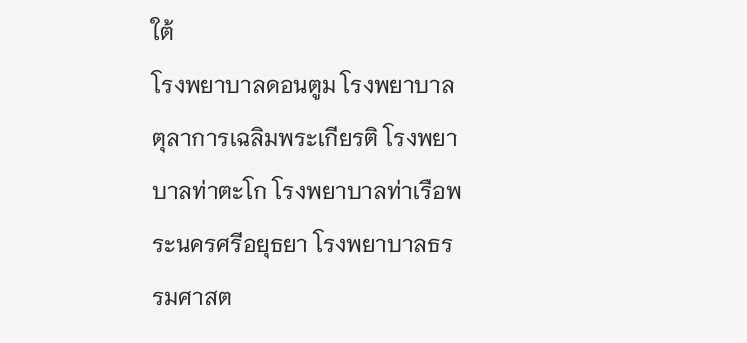ใต้
โรงพยาบาลดอนตูม โรงพยาบาลตุลาการเฉลิมพระเกียรติ โรงพยาบาลท่าตะโก โรงพยาบาลท่าเรือพระนครศรีอยุธยา โรงพยาบาลธรรมศาสต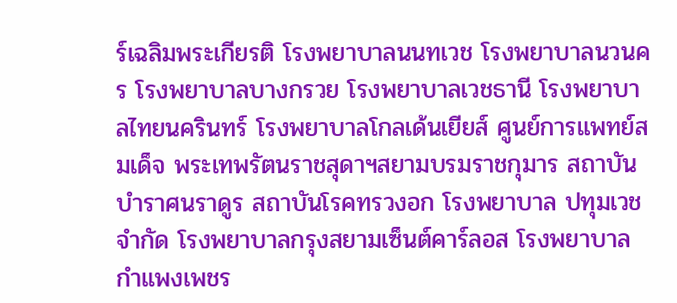ร์เฉลิมพระเกียรติ โรงพยาบาลนนทเวช โรงพยาบาลนวนคร โรงพยาบาลบางกรวย โรงพยาบาลเวชธานี โรงพยาบาลไทยนครินทร์ โรงพยาบาลโกลเด้นเยียส์ ศูนย์การแพทย์สมเด็จ พระเทพรัตนราชสุดาฯสยามบรมราชกุมาร สถาบันบำราศนราดูร สถาบันโรคทรวงอก โรงพยาบาล ปทุมเวช จำกัด โรงพยาบาลกรุงสยามเซ็นต์คาร์ลอส โรงพยาบาลกำแพงเพชร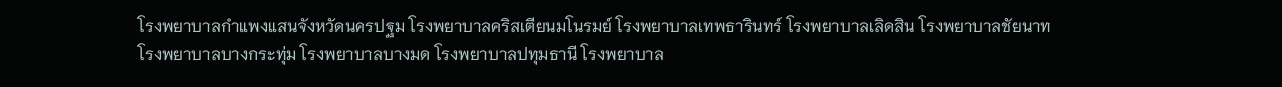โรงพยาบาลกำแพงแสนจังหวัดนครปฐม โรงพยาบาลคริสเตียนมโนรมย์ โรงพยาบาลเทพธารินทร์ โรงพยาบาลเลิดสิน โรงพยาบาลชัยนาท
โรงพยาบาลบางกระทุ่ม โรงพยาบาลบางมด โรงพยาบาลปทุมธานี โรงพยาบาล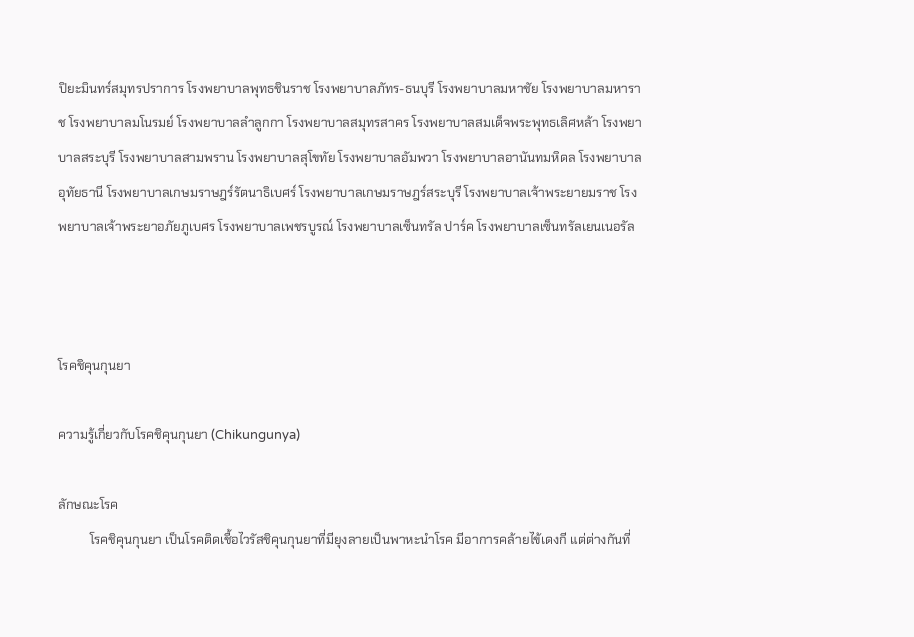ปิยะมินทร์สมุทรปราการ โรงพยาบาลพุทธชินราช โรงพยาบาลภัทร-ธนบุรี โรงพยาบาลมหาชัย โรงพยาบาลมหาราช โรงพยาบาลมโนรมย์ โรงพยาบาลลำลูกกา โรงพยาบาลสมุทรสาคร โรงพยาบาลสมเด็จพระพุทธเลิศหล้า โรงพยาบาลสระบุรี โรงพยาบาลสามพราน โรงพยาบาลสุโขทัย โรงพยาบาลอัมพวา โรงพยาบาลอานันทมหิดล โรงพยาบาลอุทัยธานี โรงพยาบาลเกษมราษฎร์รัตนาธิเบศร์ โรงพยาบาลเกษมราษฎร์สระบุรี โรงพยาบาลเจ้าพระยายมราช โรงพยาบาลเจ้าพระยาอภัยภูเบศร โรงพยาบาลเพชรบูรณ์ โรงพยาบาลเซ็นทรัล ปาร์ค โรงพยาบาลเซ็นทรัลเยนเนอรัล



โรคชิคุนกุนยา

ความรู้เกี่ยวกับโรคชิคุนกุนยา (Chikungunya)

ลักษณะโรค
          โรคชิคุนกุนยา เป็นโรคติดเชื้อไวรัสชิคุนกุนยาที่มียุงลายเป็นพาหะนำโรค มีอาการคล้ายไข้เดงกี แต่ต่างกันที่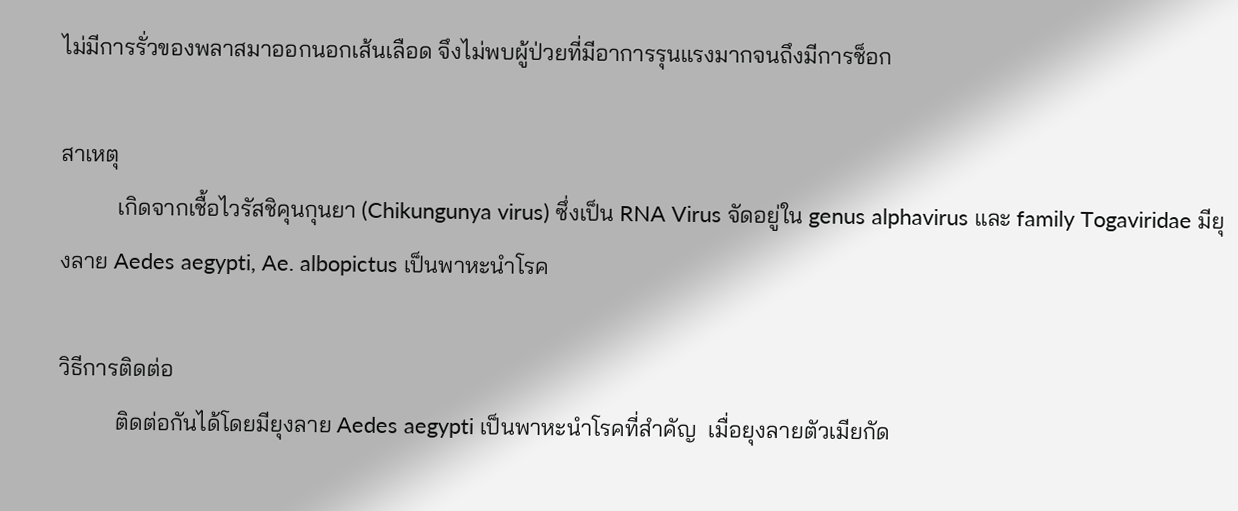ไม่มีการรั่วของพลาสมาออกนอกเส้นเลือด จึงไม่พบผู้ป่วยที่มีอาการรุนแรงมากจนถึงมีการช็อก

สาเหตุ
          เกิดจากเชื้อไวรัสชิคุนกุนยา (Chikungunya virus) ซึ่งเป็น RNA Virus จัดอยู่ใน genus alphavirus และ family Togaviridae มียุงลาย Aedes aegypti, Ae. albopictus เป็นพาหะนำโรค

วิธีการติดต่อ
          ติดต่อกันได้โดยมียุงลาย Aedes aegypti เป็นพาหะนำโรคที่สำคัญ  เมื่อยุงลายตัวเมียกัด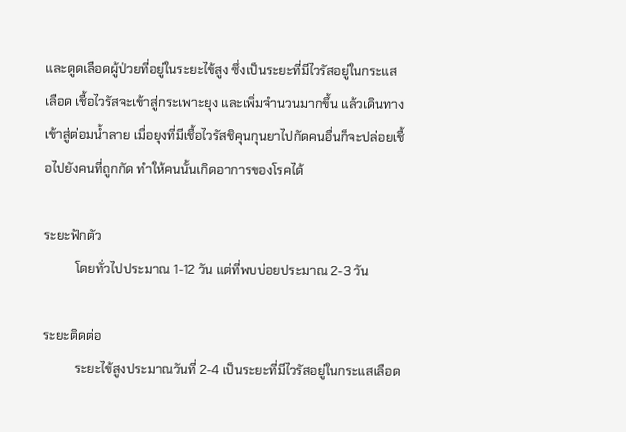และดูดเลือดผู้ป่วยที่อยู่ในระยะไข้สูง ซึ่งเป็นระยะที่มีไวรัสอยู่ในกระแสเลือด เชื้อไวรัสจะเข้าสู่กระเพาะยุง และเพิ่มจำนวนมากขึ้น แล้วเดินทางเข้าสู่ต่อมน้ำลาย เมื่อยุงที่มีเชื้อไวรัสชิคุนกุนยาไปกัดคนอื่นก็จะปล่อยเชื้อไปยังคนที่ถูกกัด ทำให้คนนั้นเกิดอาการของโรคได้

ระยะฟักตัว
          โดยทั่วไปประมาณ 1-12 วัน แต่ที่พบบ่อยประมาณ 2-3 วัน

ระยะติดต่อ
          ระยะไข้สูงประมาณวันที่ 2-4 เป็นระยะที่มีไวรัสอยู่ในกระแสเลือด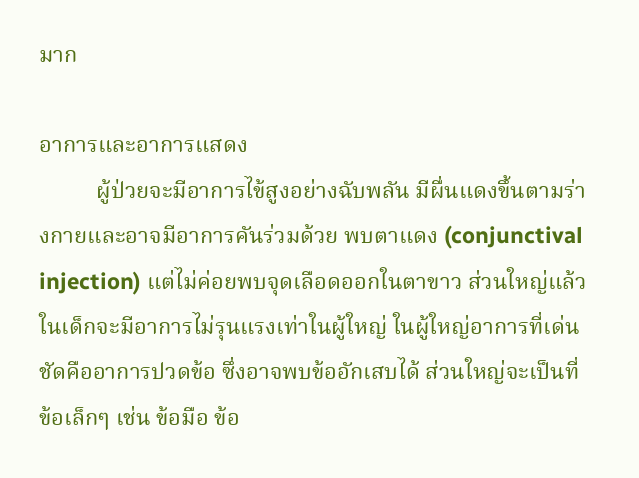มาก

อาการและอาการแสดง
          ผู้ป่วยจะมีอาการไข้สูงอย่างฉับพลัน มีผื่นแดงขึ้นตามร่างกายและอาจมีอาการคันร่วมด้วย พบตาแดง (conjunctival injection) แต่ไม่ค่อยพบจุดเลือดออกในตาขาว ส่วนใหญ่แล้วในเด็กจะมีอาการไม่รุนแรงเท่าในผู้ใหญ่ ในผู้ใหญ่อาการที่เด่นชัดคืออาการปวดข้อ ซึ่งอาจพบข้ออักเสบได้ ส่วนใหญ่จะเป็นที่ข้อเล็กๆ เช่น ข้อมือ ข้อ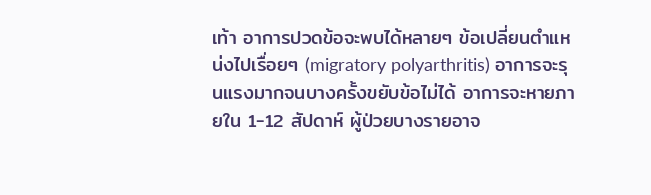เท้า อาการปวดข้อจะพบได้หลายๆ ข้อเปลี่ยนตำแหน่งไปเรื่อยๆ (migratory polyarthritis) อาการจะรุนแรงมากจนบางครั้งขยับข้อไม่ได้ อาการจะหายภายใน 1-12 สัปดาห์ ผู้ป่วยบางรายอาจ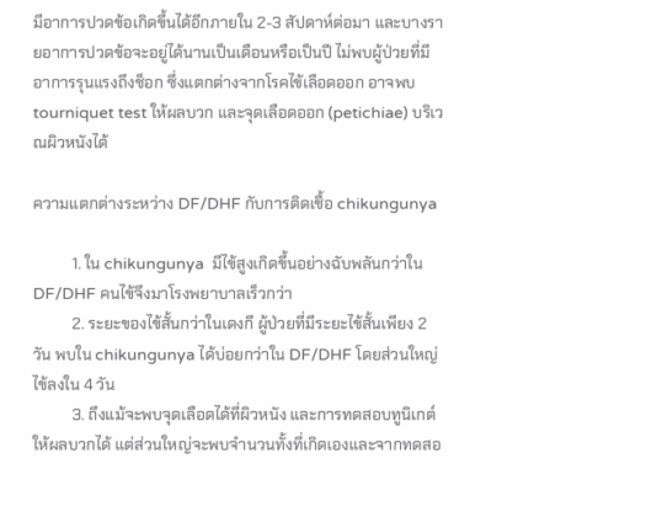มีอาการปวดข้อเกิดขึ้นได้อีกภายใน 2-3 สัปดาห์ต่อมา และบางรายอาการปวดข้อจะอยู่ได้นานเป็นเดือนหรือเป็นปี ไม่พบผู้ป่วยที่มีอาการรุนแรงถึงช็อก ซึ่งแตกต่างจากโรคไข้เลือดออก อาจพบ tourniquet test ให้ผลบวก และจุดเลือดออก (petichiae) บริเวณผิวหนังได้

ความแตกต่างระหว่าง DF/DHF กับการติดเชื้อ chikungunya

          1. ใน chikungunya  มีไข้สูงเกิดขึ้นอย่างฉับพลันกว่าใน DF/DHF คนไข้จึงมาโรงพยาบาลเร็วกว่า
          2. ระยะของไข้สั้นกว่าในเดงกี ผู้ป่วยที่มีระยะไข้สั้นเพียง 2 วัน พบใน chikungunya ได้บ่อยกว่าใน DF/DHF โดยส่วนใหญ่ไข้ลงใน 4 วัน
          3. ถึงแม้จะพบจุดเลือดได้ที่ผิวหนัง และการทดสอบทูนิเกต์ให้ผลบวกได้ แต่ส่วนใหญ่จะพบจำนวนทั้งที่เกิดเองและจากทดสอ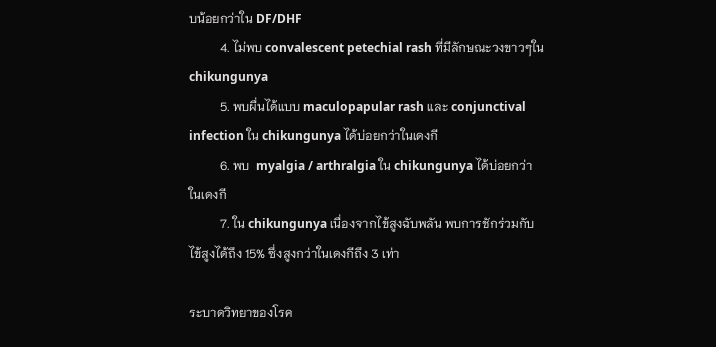บน้อยกว่าใน DF/DHF
          4. ไม่พบ convalescent petechial rash ที่มีลักษณะวงขาวๆใน chikungunya
          5. พบผื่นได้แบบ maculopapular rash และ conjunctival infection ใน chikungunya ได้บ่อยกว่าในเดงกี
          6. พบ  myalgia / arthralgia ใน chikungunya ได้บ่อยกว่าในเดงกี
          7. ใน chikungunya เนื่องจากไข้สูงฉับพลัน พบการชักร่วมกับไข้สูงได้ถึง 15% ซึ่งสูงกว่าในเดงกีถึง 3 เท่า

ระบาดวิทยาของโรค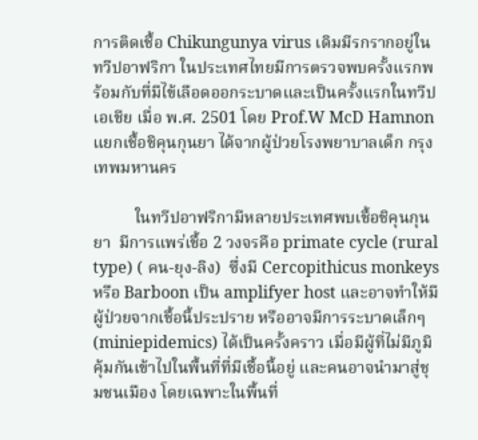การติดเชื้อ Chikungunya virus เดิมมีรกรากอยู่ในทวีปอาฟริกา ในประเทศไทยมีการตรวจพบครั้งแรกพร้อมกับที่มีไข้เลือดออกระบาดและเป็นครั้งแรกในทวีปเอเชีย เมื่อ พ.ศ. 2501 โดย Prof.W McD Hamnon แยกเชื้อชิคุนกุนยา ได้จากผู้ป่วยโรงพยาบาลเด็ก กรุงเทพมหานคร

          ในทวีปอาฟริกามีหลายประเทศพบเชื้อชิคุนกุนยา  มีการแพร่เชื้อ 2 วงจรคือ primate cycle (rural type) ( คน-ยุง-ลิง)  ซึ่งมี Cercopithicus monkeys หรือ Barboon เป็น amplifyer host และอาจทำให้มีผู้ป่วยจากเชื้อนี้ประปราย หรืออาจมีการระบาดเล็กๆ (miniepidemics) ได้เป็นครั้งคราว เมื่อมีผู้ที่ไม่มีภูมิคุ้มกันเข้าไปในพื้นที่ที่มีเชื้อนี้อยู่ และคนอาจนำมาสู่ชุมชนเมือง โดยเฉพาะในพื้นที่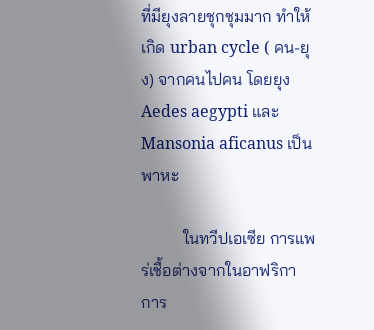ที่มียุงลายชุกชุมมาก ทำให้เกิด urban cycle ( คน-ยุง) จากคนไปคน โดยยุง Aedes aegypti และ Mansonia aficanus เป็นพาหะ

          ในทวีปเอเซีย การแพร่เชื้อต่างจากในอาฟริกา การ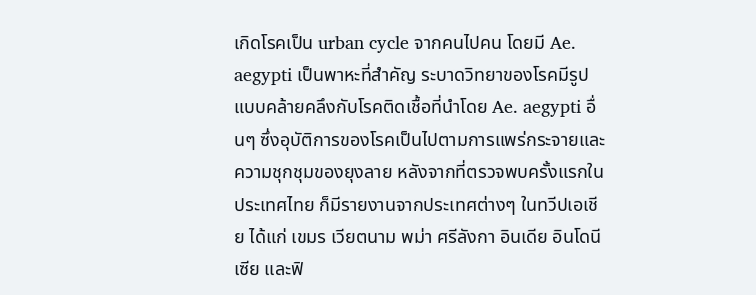เกิดโรคเป็น urban cycle จากคนไปคน โดยมี Ae. aegypti เป็นพาหะที่สำคัญ ระบาดวิทยาของโรคมีรูปแบบคล้ายคลึงกับโรคติดเชื้อที่นำโดย Ae. aegypti อื่นๆ ซึ่งอุบัติการของโรคเป็นไปตามการแพร่กระจายและความชุกชุมของยุงลาย หลังจากที่ตรวจพบครั้งแรกในประเทศไทย ก็มีรายงานจากประเทศต่างๆ ในทวีปเอเชีย ได้แก่ เขมร เวียตนาม พม่า ศรีลังกา อินเดีย อินโดนีเซีย และฟิ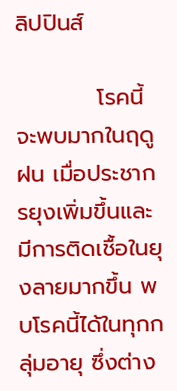ลิปปินส์

          โรคนี้จะพบมากในฤดูฝน เมื่อประชากรยุงเพิ่มขึ้นและมีการติดเชื้อในยุงลายมากขึ้น พบโรคนี้ได้ในทุกกลุ่มอายุ ซึ่งต่าง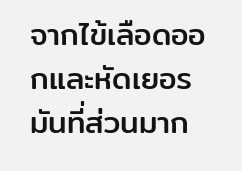จากไข้เลือดออกและหัดเยอรมันที่ส่วนมาก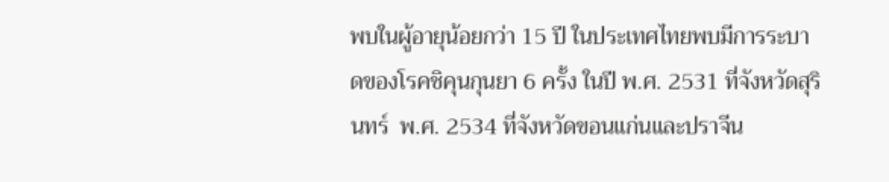พบในผู้อายุน้อยกว่า 15 ปี ในประเทศไทยพบมีการระบาดของโรคชิคุนกุนยา 6 ครั้ง ในปี พ.ศ. 2531 ที่จังหวัดสุรินทร์  พ.ศ. 2534 ที่จังหวัดขอนแก่นและปราจีน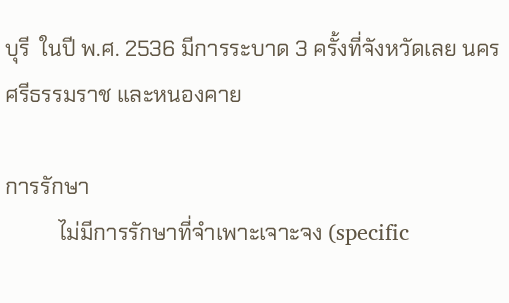บุรี  ในปี พ.ศ. 2536 มีการระบาด 3 ครั้งที่จังหวัดเลย นครศรีธรรมราช และหนองคาย

การรักษา
          ไม่มีการรักษาที่จำเพาะเจาะจง (specific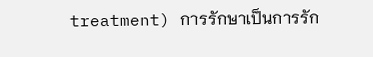treatment) การรักษาเป็นการรัก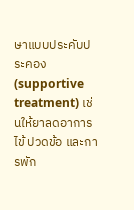ษาแบบประคับประคอง (supportive treatment) เช่นให้ยาลดอาการไข้ ปวดข้อ และการพัก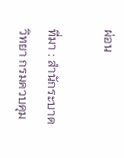ผ่อน

ที่มา : สำนักระบาดวิทยา กรมควบคุม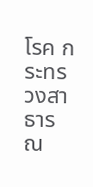โรค กระทรวงสาธารณ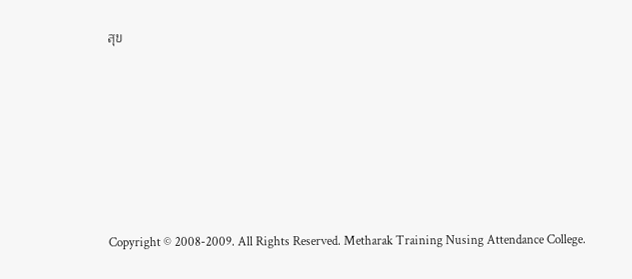สุข










Copyright © 2008-2009. All Rights Reserved. Metharak Training Nusing Attendance College.